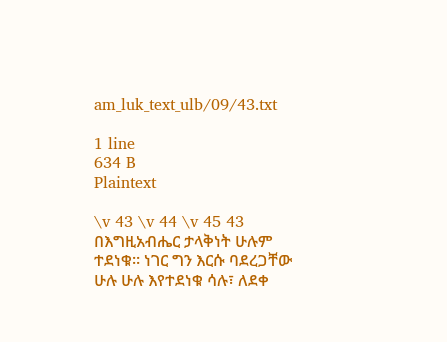am_luk_text_ulb/09/43.txt

1 line
634 B
Plaintext

\v 43 \v 44 \v 45 43 በእግዚአብሔር ታላቅነት ሁሉም ተደነቁ። ነገር ግን እርሱ ባደረጋቸው ሁሉ ሁሉ እየተደነቁ ሳሉ፣ ለደቀ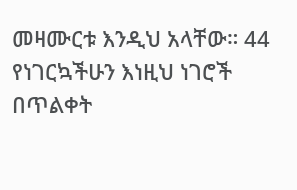መዛሙርቱ እንዲህ አላቸው። 44 የነገርኳችሁን እነዚህ ነገሮች በጥልቀት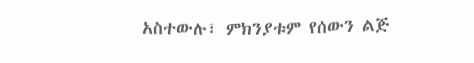አስተውሉ፣ ምክንያቱም የሰውን ልጅ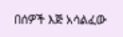በሰዎች እጅ አሳልፈው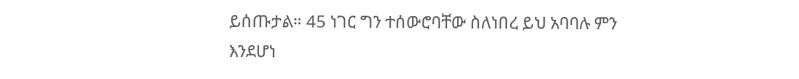ይሰጡታል። 45 ነገር ግን ተሰውሮባቸው ስለነበረ ይህ አባባሉ ምን እንደሆነ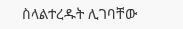ስላልተረዱት ሊገባቸው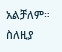አልቻለም። ስለዚያ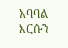አባባል እርሱን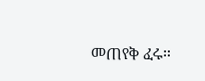መጠየቅ ፈሩ።